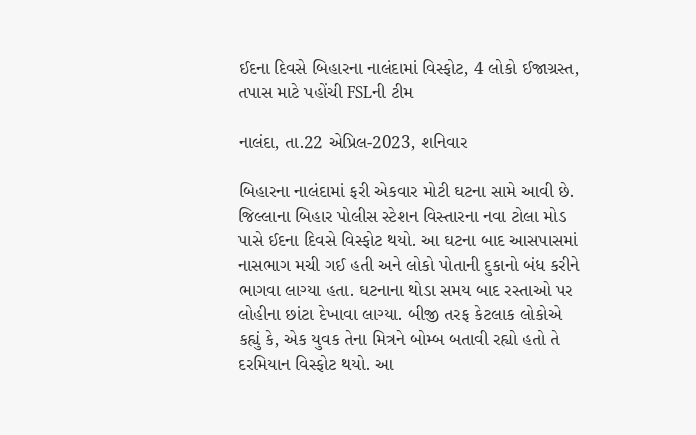ઈદના દિવસે બિહારના નાલંદામાં વિસ્ફોટ, 4 લોકો ઈજાગ્રસ્ત, તપાસ માટે પહોંચી FSLની ટીમ

નાલંદા, તા.22 એપ્રિલ-2023, શનિવાર

બિહારના નાલંદામાં ફરી એકવાર મોટી ઘટના સામે આવી છે. જિલ્લાના બિહાર પોલીસ સ્ટેશન વિસ્તારના નવા ટોલા મોડ પાસે ઈદના દિવસે વિસ્ફોટ થયો. આ ઘટના બાદ આસપાસમાં નાસભાગ મચી ગઈ હતી અને લોકો પોતાની દુકાનો બંધ કરીને ભાગવા લાગ્યા હતા. ઘટનાના થોડા સમય બાદ રસ્તાઓ પર લોહીના છાંટા દેખાવા લાગ્યા. બીજી તરફ કેટલાક લોકોએ કહ્યું કે, એક યુવક તેના મિત્રને બોમ્બ બતાવી રહ્યો હતો તે દરમિયાન વિસ્ફોટ થયો. આ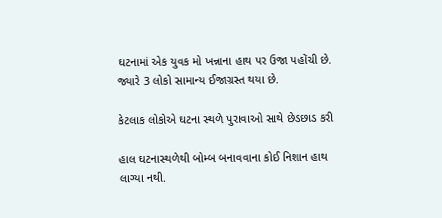ઘટનામાં એક યુવક મો ખન્નાના હાથ પર ઉજા પહોંચી છે. જ્યારે 3 લોકો સામાન્ય ઈજાગ્રસ્ત થયા છે.

કેટલાક લોકોએ ઘટના સ્થળે પુરાવાઓ સાથે છેડછાડ કરી

હાલ ઘટનાસ્થળેથી બોમ્બ બનાવવાના કોઈ નિશાન હાથ લાગ્યા નથી.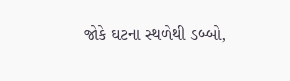જોકે ઘટના સ્થળેથી ડબ્બો,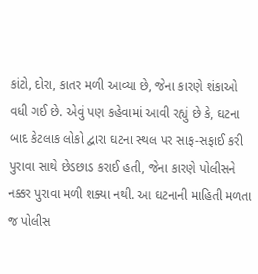કાંટો, દોરા, કાતર મળી આવ્યા છે, જેના કારણે શંકાઓ વધી ગઈ છે. એવું પણ કહેવામાં આવી રહ્યું છે કે, ઘટના બાદ કેટલાક લોકો દ્વારા ઘટના સ્થલ પર સાફ-સફાઈ કરી પુરાવા સાથે છેડછાડ કરાઈ હતી, જેના કારણે પોલીસને નક્કર પુરાવા મળી શક્યા નથી. આ ઘટનાની માહિતી મળતા જ પોલીસ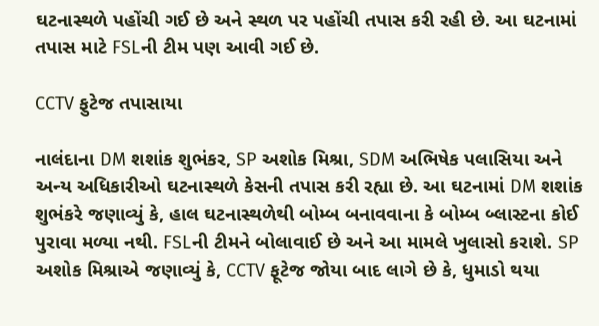ઘટનાસ્થળે પહોંચી ગઈ છે અને સ્થળ પર પહોંચી તપાસ કરી રહી છે. આ ઘટનામાં તપાસ માટે FSLની ટીમ પણ આવી ગઈ છે.

CCTV ફુટેજ તપાસાયા

નાલંદાના DM શશાંક શુભંકર, SP અશોક મિશ્રા, SDM અભિષેક પલાસિયા અને અન્ય અધિકારીઓ ઘટનાસ્થળે કેસની તપાસ કરી રહ્યા છે. આ ઘટનામાં DM શશાંક શુભંકરે જણાવ્યું કે, હાલ ઘટનાસ્થળેથી બોમ્બ બનાવવાના કે બોમ્બ બ્લાસ્ટના કોઈ પુરાવા મળ્યા નથી. FSLની ટીમને બોલાવાઈ છે અને આ મામલે ખુલાસો કરાશે. SP અશોક મિશ્રાએ જણાવ્યું કે, CCTV ફૂટેજ જોયા બાદ લાગે છે કે, ધુમાડો થયા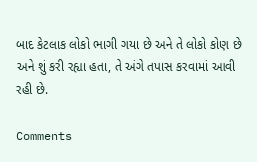બાદ કેટલાક લોકો ભાગી ગયા છે અને તે લોકો કોણ છે અને શું કરી રહ્યા હતા, તે અંગે તપાસ કરવામાં આવી રહી છે.

Comments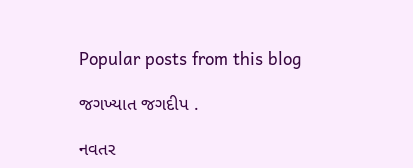Popular posts from this blog

જગખ્યાત જગદીપ .

નવતર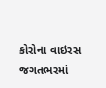કોરોના વાઇરસ જગતભરમાં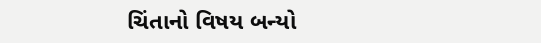ચિંતાનો વિષય બન્યો